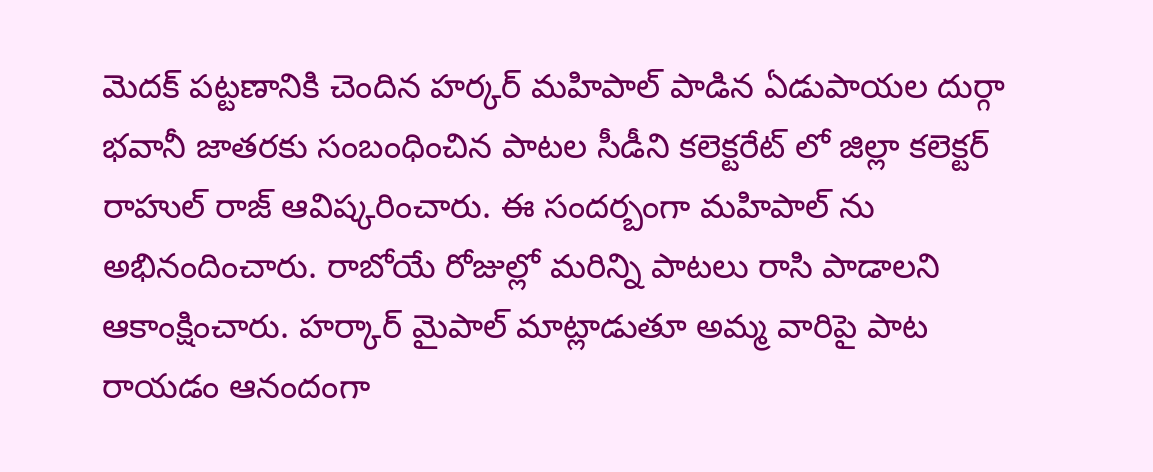మెదక్ పట్టణానికి చెందిన హర్కర్ మహిపాల్ పాడిన ఏడుపాయల దుర్గా భవానీ జాతరకు సంబంధించిన పాటల సీడీని కలెక్టరేట్ లో జిల్లా కలెక్టర్ రాహుల్ రాజ్ ఆవిష్కరించారు. ఈ సందర్బంగా మహిపాల్ ను అభినందించారు. రాబోయే రోజుల్లో మరిన్ని పాటలు రాసి పాడాలని ఆకాంక్షించారు. హర్కార్ మైపాల్ మాట్లాడుతూ అమ్మ వారిపై పాట రాయడం ఆనందంగా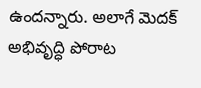ఉందన్నారు. అలాగే మెదక్ అభివృద్ధి పోరాట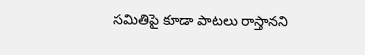సమితిపై కూడా పాటలు రాస్తానని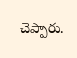చెప్పారు.